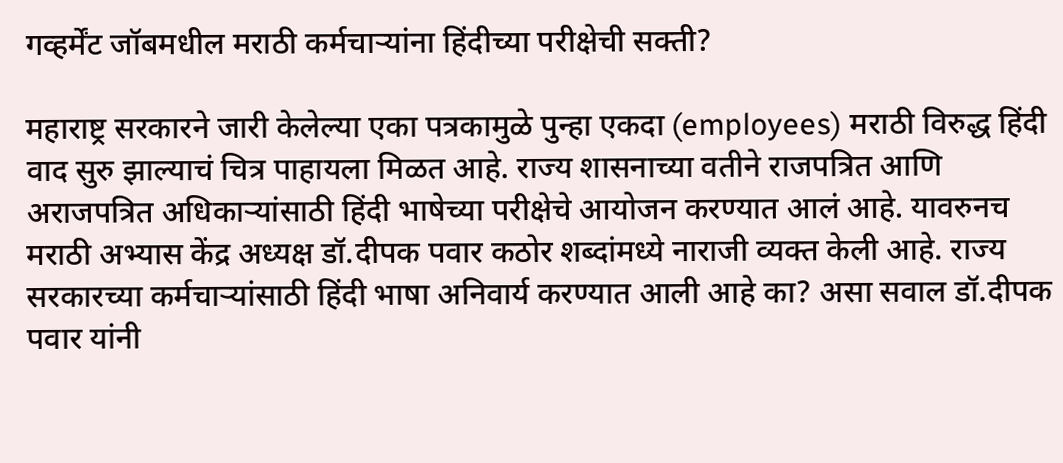गव्हर्मेंट जॉबमधील मराठी कर्मचाऱ्यांना हिंदीच्या परीक्षेची सक्ती?

महाराष्ट्र सरकारने जारी केलेल्या एका पत्रकामुळे पुन्हा एकदा (employees) मराठी विरुद्ध हिंदी वाद सुरु झाल्याचं चित्र पाहायला मिळत आहे. राज्य शासनाच्या वतीने राजपत्रित आणि अराजपत्रित अधिकाऱ्यांसाठी हिंदी भाषेच्या परीक्षेचे आयोजन करण्यात आलं आहे. यावरुनच मराठी अभ्यास केंद्र अध्यक्ष डॉ.दीपक पवार कठोर शब्दांमध्ये नाराजी व्यक्त केली आहे. राज्य सरकारच्या कर्मचाऱ्यांसाठी हिंदी भाषा अनिवार्य करण्यात आली आहे का? असा सवाल डॉ.दीपक पवार यांनी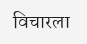विचारला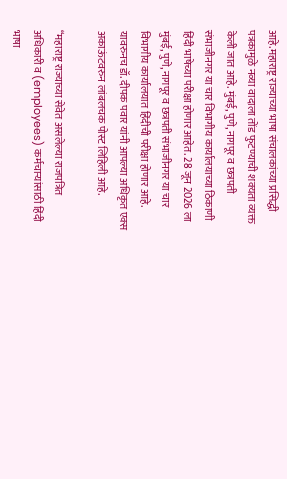आहे.महाराष्ट्र राज्याच्या भाषा संचालकांच्या प्रसिद्धी पत्रकामुळे नव्या वादाला तोंड फुटण्याची शक्यता व्यक्त केली जात आहे. मुंबई, पुणे, नागपूर व छत्रपती संभाजीनगर या चार विभागीय कार्यालयाच्या ठिकाणी हिंदी भाषेच्या परीक्षा होणार आहेत. 28 जून 2026 ला मुंबई, पुणे, नागपूर व छत्रपती संभाजीनगर या चार विभागीय कार्यालयात हिंदीची परीक्षा होणार आहे. यावरुनच डॉ. दीपक पवार यांनी आपल्या अधिकृत एक्स अकाऊंटवरुन लांबलचक पोस्ट लिहिली आहे.

“महाराष्ट्र राज्याच्या सेवेत असलेल्या राजपत्रित अधिकारी व (employees) कर्मचाऱ्यांसाठी हिंदी भाषा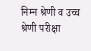निम्न श्रेणी व उच्च श्रेणी परीक्षा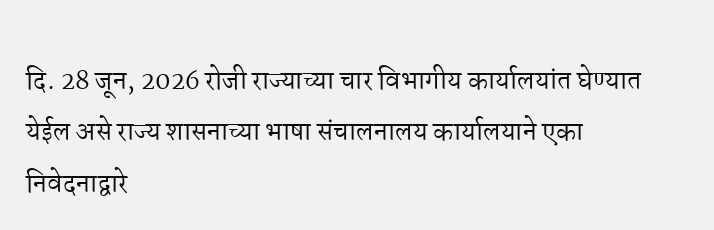दि. 28 जून, 2026 रोजी राज्याच्या चार विभागीय कार्यालयांत घेण्यात येईल असे राज्य शासनाच्या भाषा संचालनालय कार्यालयाने एका निवेदनाद्वारे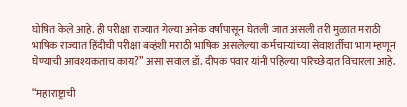घोषित केले आहे. ही परीक्षा राज्यात गेल्या अनेक वर्षांपासून घेतली जात असली तरी मुळात मराठी भाषिक राज्यात हिंदीची परीक्षा बव्हंशी मराठी भाषिक असलेल्या कर्मचाऱ्यांच्या सेवाशर्तीचा भाग म्हणून घेण्याची आवश्यकताच काय?” असा सवाल डॉ. दीपक पवार यांनी पहिल्या परिच्छेदात विचारला आहे.

“महाराष्ट्राची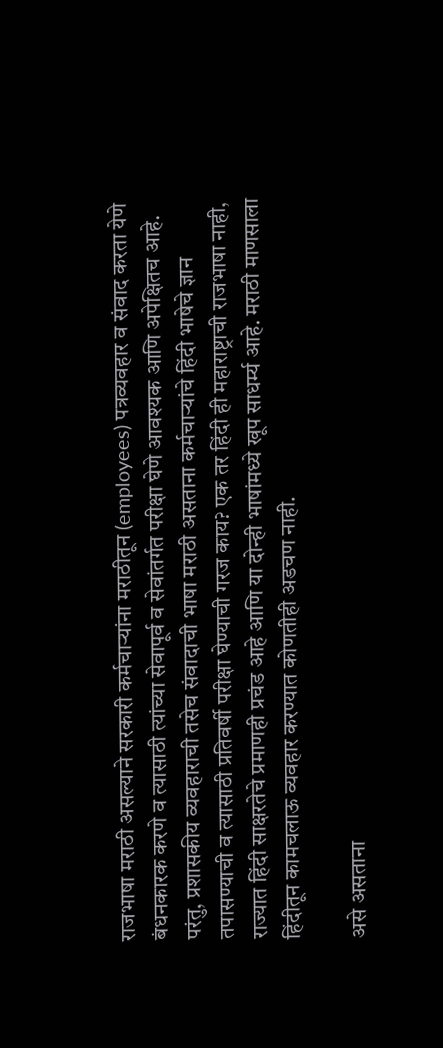राजभाषा मराठी असल्याने सरकारी कर्मचाऱ्यांना मराठीतून (employees) पत्रव्यवहार व संवाद करता येणे बंधनकारक करणे व त्यासाठी त्यांच्या सेवापूर्व व सेवांतर्गत परीक्षा घेणे आवश्यक आणि अपेक्षितच आहे. परंतु, प्रशासकीय व्यवहाराची तसेच संवादाची भाषा मराठी असताना कर्मचाऱ्यांचे हिंदी भाषेचे ज्ञान तपासण्याची व त्यासाठी प्रतिवर्षी परीक्षा घेण्याची गरज काय? एक तर हिंदी ही महाराष्ट्राची राजभाषा नाही, राज्यात हिंदी साक्षरतेचे प्रमाणही प्रचंड आहे आणि या दोन्ही भाषांमध्ये खूप साधर्म्य आहे. मराठी माणसाला हिंदीतून कामचलाऊ व्यवहार करण्यात कोणतीही अडचण नाही.

असे असताना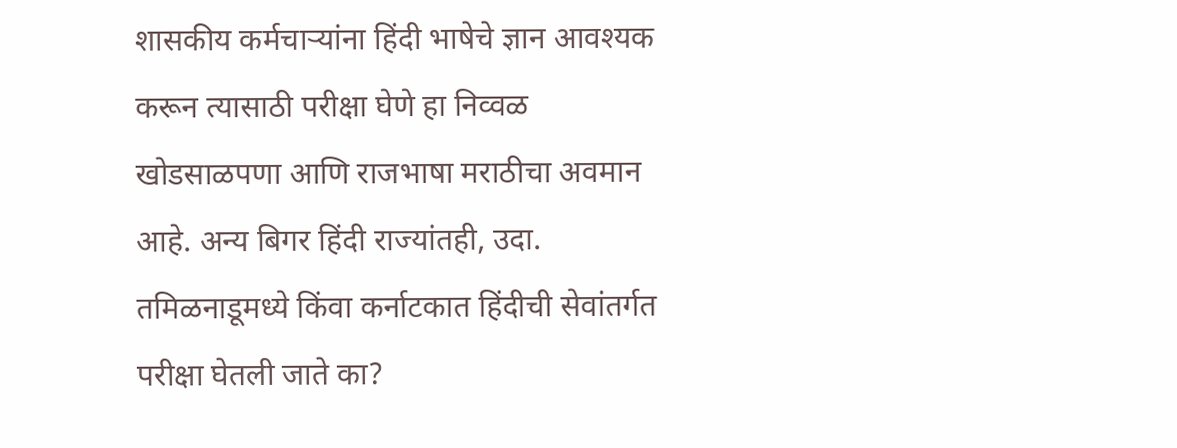शासकीय कर्मचाऱ्यांना हिंदी भाषेचे ज्ञान आवश्यक करून त्यासाठी परीक्षा घेणे हा निव्वळ खोडसाळपणा आणि राजभाषा मराठीचा अवमान आहे. अन्य बिगर हिंदी राज्यांतही, उदा. तमिळनाडूमध्ये किंवा कर्नाटकात हिंदीची सेवांतर्गत परीक्षा घेतली जाते का?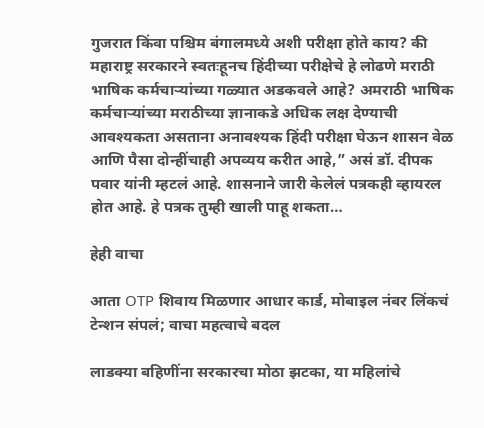गुजरात किंवा पश्चिम बंगालमध्ये अशी परीक्षा होते काय? की महाराष्ट्र सरकारने स्वतःहूनच हिंदीच्या परीक्षेचे हे लोढणे मराठी भाषिक कर्मचाऱ्यांच्या गळ्यात अडकवले आहे? अमराठी भाषिक कर्मचाऱ्यांच्या मराठीच्या ज्ञानाकडे अधिक लक्ष देण्याची आवश्यकता असताना अनावश्यक हिंदी परीक्षा घेऊन शासन वेळ आणि पैसा दोन्हींचाही अपव्यय करीत आहे,” असं डॉ. दीपक पवार यांनी म्हटलं आहे. शासनाने जारी केलेलं पत्रकही व्हायरल होत आहे. हे पत्रक तुम्ही खाली पाहू शकता…

हेही वाचा

आता OTP शिवाय मिळणार आधार कार्ड, मोबाइल नंबर लिंकचं टेन्शन संपलं; वाचा महत्वाचे बदल

लाडक्या बहिणींना सरकारचा मोठा झटका, या महिलांचे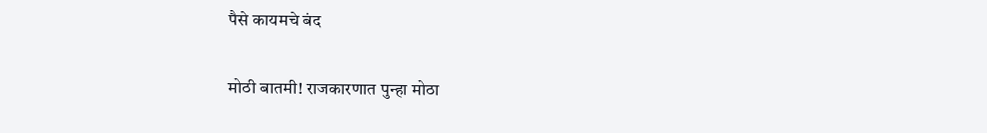पैसे कायमचे बंद

मोठी बातमी! राजकारणात पुन्हा मोठा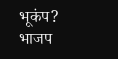भूकंप? भाजप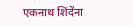एकनाथ शिंदेंना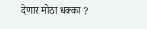देणार मोठा धक्का ?